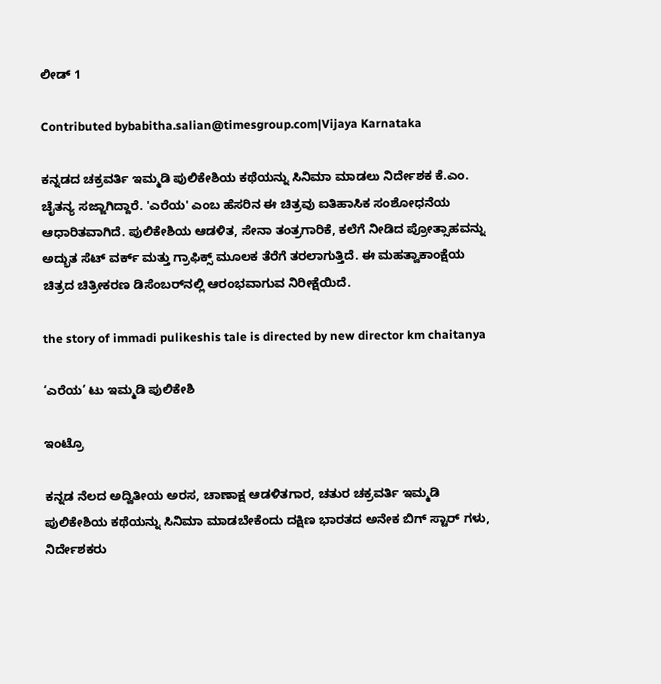ಲೀಡ್ 1

Contributed bybabitha.salian@timesgroup.com|Vijaya Karnataka

ಕನ್ನಡದ ಚಕ್ರವರ್ತಿ ಇಮ್ಮಡಿ ಪುಲಿಕೇಶಿಯ ಕಥೆಯನ್ನು ಸಿನಿಮಾ ಮಾಡಲು ನಿರ್ದೇಶಕ ಕೆ.ಎಂ. ಚೈತನ್ಯ ಸಜ್ಜಾಗಿದ್ದಾರೆ. 'ಎರೆಯ' ಎಂಬ ಹೆಸರಿನ ಈ ಚಿತ್ರವು ಐತಿಹಾಸಿಕ ಸಂಶೋಧನೆಯ ಆಧಾರಿತವಾಗಿದೆ. ಪುಲಿಕೇಶಿಯ ಆಡಳಿತ, ಸೇನಾ ತಂತ್ರಗಾರಿಕೆ, ಕಲೆಗೆ ನೀಡಿದ ಪ್ರೋತ್ಸಾಹವನ್ನು ಅದ್ಭುತ ಸೆಟ್ ವರ್ಕ್ ಮತ್ತು ಗ್ರಾಫಿಕ್ಸ್ ಮೂಲಕ ತೆರೆಗೆ ತರಲಾಗುತ್ತಿದೆ. ಈ ಮಹತ್ವಾಕಾಂಕ್ಷೆಯ ಚಿತ್ರದ ಚಿತ್ರೀಕರಣ ಡಿಸೆಂಬರ್‌ನಲ್ಲಿ ಆರಂಭವಾಗುವ ನಿರೀಕ್ಷೆಯಿದೆ.

the story of immadi pulikeshis tale is directed by new director km chaitanya

‘ಎರೆಯ’ ಟು ಇಮ್ಮಡಿ ಪುಲಿಕೇಶಿ

ಇಂಟ್ರೊ

ಕನ್ನಡ ನೆಲದ ಅದ್ವಿತೀಯ ಅರಸ, ಚಾಣಾಕ್ಷ ಆಡಳಿತಗಾರ, ಚತುರ ಚಕ್ರವರ್ತಿ ಇಮ್ಮಡಿ ಪುಲಿಕೇಶಿಯ ಕಥೆಯನ್ನು ಸಿನಿಮಾ ಮಾಡಬೇಕೆಂದು ದಕ್ಷಿಣ ಭಾರತದ ಅನೇಕ ಬಿಗ್ ಸ್ಟಾರ್ ಗಳು, ನಿರ್ದೇಶಕರು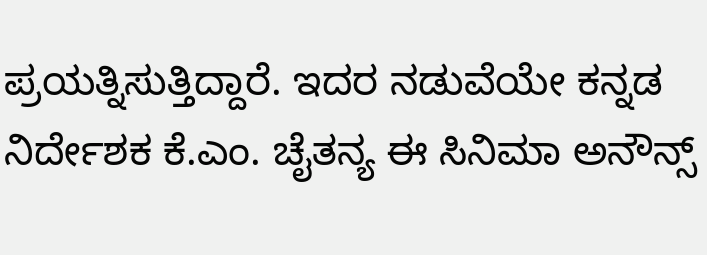ಪ್ರಯತ್ನಿಸುತ್ತಿದ್ದಾರೆ. ಇದರ ನಡುವೆಯೇ ಕನ್ನಡ ನಿರ್ದೇಶಕ ಕೆ.ಎಂ. ಚೈತನ್ಯ ಈ ಸಿನಿಮಾ ಅನೌನ್ಸ್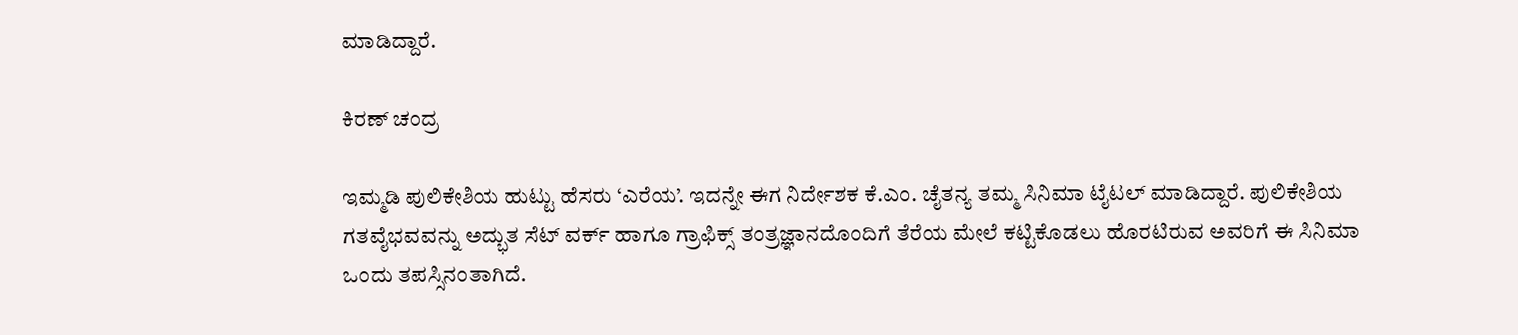ಮಾಡಿದ್ದಾರೆ.

ಕಿರಣ್ ಚಂದ್ರ

ಇಮ್ಮಡಿ ಪುಲಿಕೇಶಿಯ ಹುಟ್ಟು ಹೆಸರು ‘ಎರೆಯ’. ಇದನ್ನೇ ಈಗ ನಿರ್ದೇಶಕ ಕೆ.ಎಂ. ಚೈತನ್ಯ ತಮ್ಮ ಸಿನಿಮಾ ಟೈಟಲ್ ಮಾಡಿದ್ದಾರೆ. ಪುಲಿಕೇಶಿಯ ಗತವೈಭವವನ್ನು ಅದ್ಭುತ ಸೆಟ್ ವರ್ಕ್ ಹಾಗೂ ಗ್ರಾಫಿಕ್ಸ್ ತಂತ್ರಜ್ಞಾನದೊಂದಿಗೆ ತೆರೆಯ ಮೇಲೆ ಕಟ್ಟಿಕೊಡಲು ಹೊರಟಿರುವ ಅವರಿಗೆ ಈ ಸಿನಿಮಾ ಒಂದು ತಪಸ್ಸಿನಂತಾಗಿದೆ.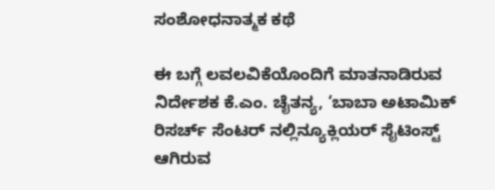ಸಂಶೋಧನಾತ್ಮಕ ಕಥೆ

ಈ ಬಗ್ಗೆ ಲವಲವಿಕೆಯೊಂದಿಗೆ ಮಾತನಾಡಿರುವ ನಿರ್ದೇಶಕ ಕೆ.ಎಂ. ಚೈತನ್ಯ, ‘ಬಾಬಾ ಅಟಾಮಿಕ್ ರಿಸರ್ಚ್ ಸೆಂಟರ್ ನಲ್ಲಿನ್ಯೂಕ್ಲಿಯರ್ ಸೈಟಿಂಸ್ಟ್ ಆಗಿರುವ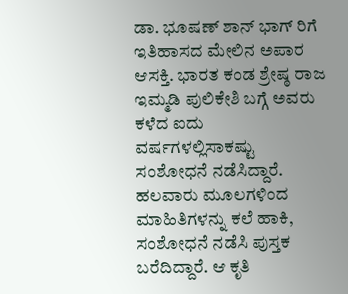ಡಾ. ಭೂಷಣ್ ಶಾನ್ ಭಾಗ್ ರಿಗೆ ಇತಿಹಾಸದ ಮೇಲಿನ ಅಪಾರ ಆಸಕ್ತಿ. ಭಾರತ ಕಂಡ ಶ್ರೇಷ್ಠ ರಾಜ ಇಮ್ಮಡಿ ಪುಲಿಕೇಶಿ ಬಗ್ಗೆ ಅವರು ಕಳೆದ ಐದು ವರ್ಷಗಳಲ್ಲಿಸಾಕಷ್ಟು ಸಂಶೋಧನೆ ನಡೆಸಿದ್ದಾರೆ. ಹಲವಾರು ಮೂಲಗಳಿಂದ ಮಾಹಿತಿಗಳನ್ನು ಕಲೆ ಹಾಕಿ, ಸಂಶೋಧನೆ ನಡೆಸಿ ಪುಸ್ತಕ ಬರೆದಿದ್ದಾರೆ. ಆ ಕೃತಿ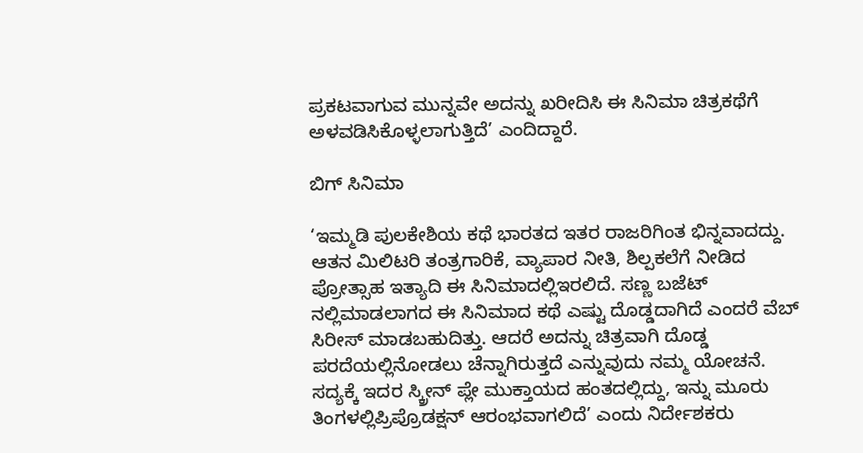ಪ್ರಕಟವಾಗುವ ಮುನ್ನವೇ ಅದನ್ನು ಖರೀದಿಸಿ ಈ ಸಿನಿಮಾ ಚಿತ್ರಕಥೆಗೆ ಅಳವಡಿಸಿಕೊಳ್ಳಲಾಗುತ್ತಿದೆ’ ಎಂದಿದ್ದಾರೆ.

ಬಿಗ್ ಸಿನಿಮಾ

‘ಇಮ್ಮಡಿ ಪುಲಕೇಶಿಯ ಕಥೆ ಭಾರತದ ಇತರ ರಾಜರಿಗಿಂತ ಭಿನ್ನವಾದದ್ದು. ಆತನ ಮಿಲಿಟರಿ ತಂತ್ರಗಾರಿಕೆ, ವ್ಯಾಪಾರ ನೀತಿ, ಶಿಲ್ಪಕಲೆಗೆ ನೀಡಿದ ಪ್ರೋತ್ಸಾಹ ಇತ್ಯಾದಿ ಈ ಸಿನಿಮಾದಲ್ಲಿಇರಲಿದೆ. ಸಣ್ಣ ಬಜೆಟ್ ನಲ್ಲಿಮಾಡಲಾಗದ ಈ ಸಿನಿಮಾದ ಕಥೆ ಎಷ್ಟು ದೊಡ್ಡದಾಗಿದೆ ಎಂದರೆ ವೆಬ್ ಸಿರೀಸ್ ಮಾಡಬಹುದಿತ್ತು. ಆದರೆ ಅದನ್ನು ಚಿತ್ರವಾಗಿ ದೊಡ್ಡ ಪರದೆಯಲ್ಲಿನೋಡಲು ಚೆನ್ನಾಗಿರುತ್ತದೆ ಎನ್ನುವುದು ನಮ್ಮ ಯೋಚನೆ. ಸದ್ಯಕ್ಕೆ ಇದರ ಸ್ಕ್ರೀನ್ ಪ್ಲೇ ಮುಕ್ತಾಯದ ಹಂತದಲ್ಲಿದ್ದು, ಇನ್ನು ಮೂರು ತಿಂಗಳಲ್ಲಿಪ್ರಿಪ್ರೊಡಕ್ಷನ್ ಆರಂಭವಾಗಲಿದೆ’ ಎಂದು ನಿರ್ದೇಶಕರು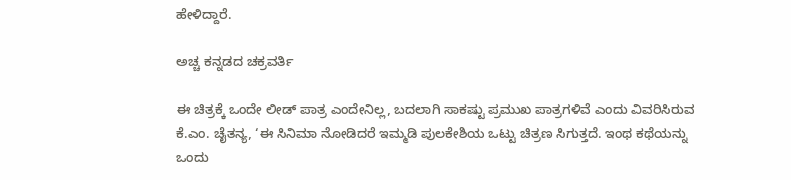ಹೇಳಿದ್ದಾರೆ.

ಅಚ್ಚ ಕನ್ನಡದ ಚಕ್ರವರ್ತಿ

ಈ ಚಿತ್ರಕ್ಕೆ ಒಂದೇ ಲೀಡ್ ಪಾತ್ರ ಎಂದೇನಿಲ್ಲ, ಬದಲಾಗಿ ಸಾಕಷ್ಟು ಪ್ರಮುಖ ಪಾತ್ರಗಳಿವೆ ಎಂದು ವಿವರಿಸಿರುವ ಕೆ.ಎಂ. ಚೈತನ್ಯ, ‘ಈ ಸಿನಿಮಾ ನೋಡಿದರೆ ಇಮ್ಮಡಿ ಪುಲಕೇಶಿಯ ಒಟ್ಟು ಚಿತ್ರಣ ಸಿಗುತ್ತದೆ. ಇಂಥ ಕಥೆಯನ್ನು ಒಂದು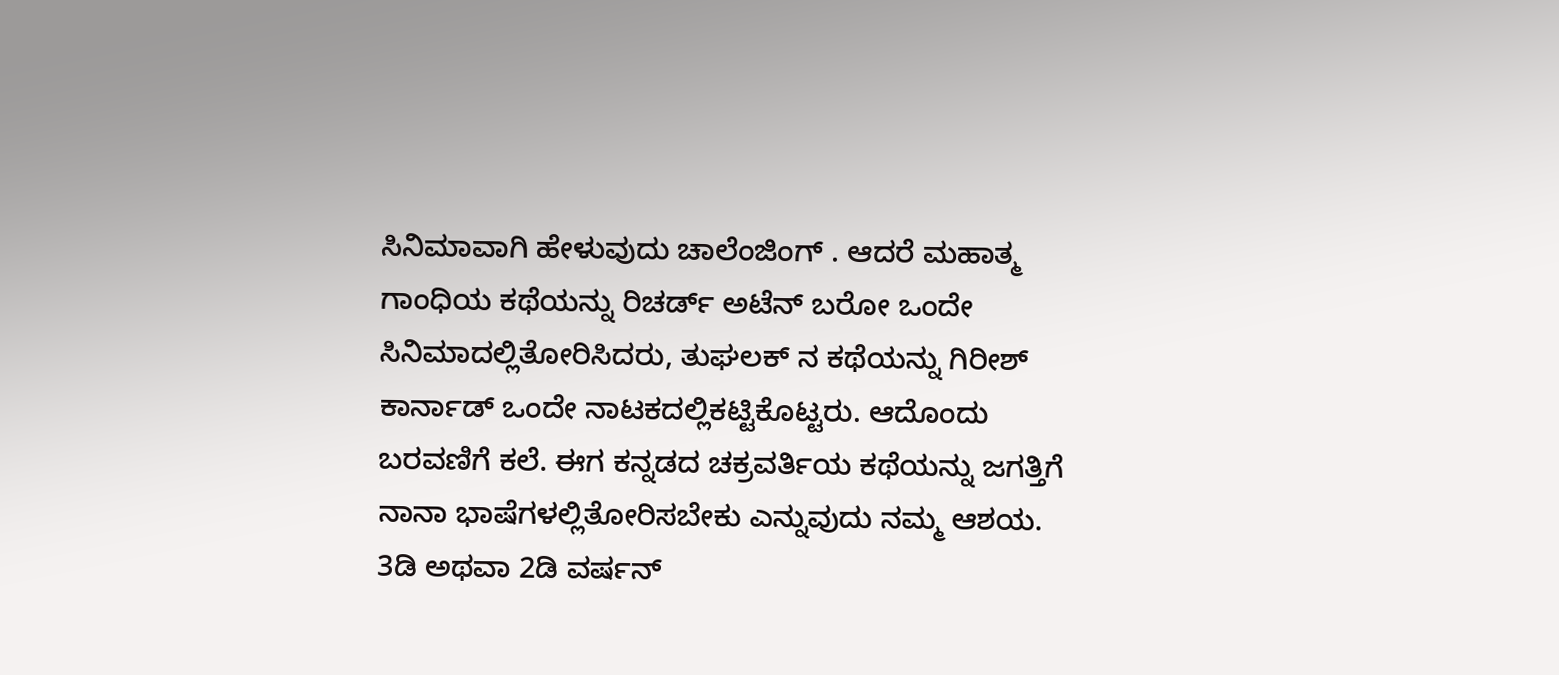ಸಿನಿಮಾವಾಗಿ ಹೇಳುವುದು ಚಾಲೆಂಜಿಂಗ್ . ಆದರೆ ಮಹಾತ್ಮ ಗಾಂಧಿಯ ಕಥೆಯನ್ನು ರಿಚರ್ಡ್ ಅಟೆನ್ ಬರೋ ಒಂದೇ ಸಿನಿಮಾದಲ್ಲಿತೋರಿಸಿದರು, ತುಘಲಕ್ ನ ಕಥೆಯನ್ನು ಗಿರೀಶ್ ಕಾರ್ನಾಡ್ ಒಂದೇ ನಾಟಕದಲ್ಲಿಕಟ್ಟಿಕೊಟ್ಟರು. ಆದೊಂದು ಬರವಣಿಗೆ ಕಲೆ. ಈಗ ಕನ್ನಡದ ಚಕ್ರವರ್ತಿಯ ಕಥೆಯನ್ನು ಜಗತ್ತಿಗೆ ನಾನಾ ಭಾಷೆಗಳಲ್ಲಿತೋರಿಸಬೇಕು ಎನ್ನುವುದು ನಮ್ಮ ಆಶಯ. 3ಡಿ ಅಥವಾ 2ಡಿ ವರ್ಷನ್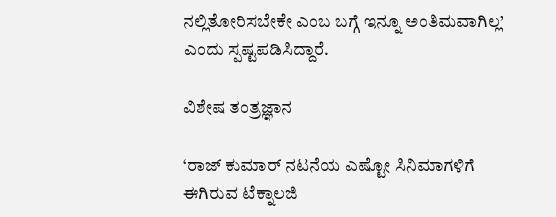ನಲ್ಲಿತೋರಿಸಬೇಕೇ ಎಂಬ ಬಗ್ಗೆ ಇನ್ನೂ ಅಂತಿಮವಾಗಿಲ್ಲ’ ಎಂದು ಸ್ಪಷ್ಟಪಡಿಸಿದ್ದಾರೆ.

ವಿಶೇಷ ತಂತ್ರಜ್ಞಾನ

‘ರಾಜ್ ಕುಮಾರ್ ನಟನೆಯ ಎಷ್ಟೋ ಸಿನಿಮಾಗಳಿಗೆ ಈಗಿರುವ ಟೆಕ್ನಾಲಜಿ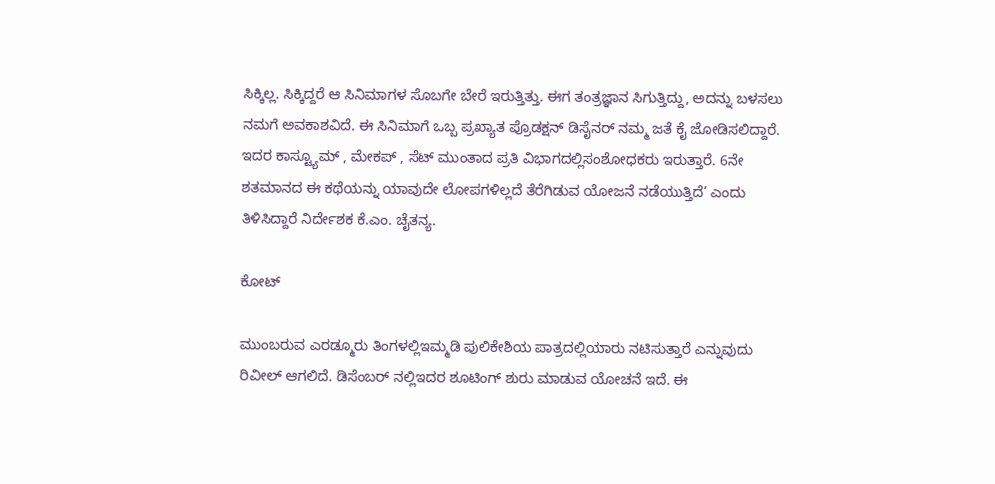ಸಿಕ್ಕಿಲ್ಲ. ಸಿಕ್ಕಿದ್ದರೆ ಆ ಸಿನಿಮಾಗಳ ಸೊಬಗೇ ಬೇರೆ ಇರುತ್ತಿತ್ತು. ಈಗ ತಂತ್ರಜ್ಞಾನ ಸಿಗುತ್ತಿದ್ದು, ಅದನ್ನು ಬಳಸಲು ನಮಗೆ ಅವಕಾಶವಿದೆ. ಈ ಸಿನಿಮಾಗೆ ಒಬ್ಬ ಪ್ರಖ್ಯಾತ ಪ್ರೊಡಕ್ಷನ್ ಡಿಸೈನರ್ ನಮ್ಮ ಜತೆ ಕೈ ಜೋಡಿಸಲಿದ್ದಾರೆ. ಇದರ ಕಾಸ್ಟ್ಯೂಮ್ , ಮೇಕಪ್ , ಸೆಟ್ ಮುಂತಾದ ಪ್ರತಿ ವಿಭಾಗದಲ್ಲಿಸಂಶೋಧಕರು ಇರುತ್ತಾರೆ. 6ನೇ ಶತಮಾನದ ಈ ಕಥೆಯನ್ನು ಯಾವುದೇ ಲೋಪಗಳಿಲ್ಲದೆ ತೆರೆಗಿಡುವ ಯೋಜನೆ ನಡೆಯುತ್ತಿದೆ’ ಎಂದು ತಿಳಿಸಿದ್ದಾರೆ ನಿರ್ದೇಶಕ ಕೆ.ಎಂ. ಚೈತನ್ಯ.

ಕೋಟ್

ಮುಂಬರುವ ಎರಡ್ಮೂರು ತಿಂಗಳಲ್ಲಿಇಮ್ಮಡಿ ಪುಲಿಕೇಶಿಯ ಪಾತ್ರದಲ್ಲಿಯಾರು ನಟಿಸುತ್ತಾರೆ ಎನ್ನುವುದು ರಿವೀಲ್ ಆಗಲಿದೆ. ಡಿಸೆಂಬರ್ ನಲ್ಲಿಇದರ ಶೂಟಿಂಗ್ ಶುರು ಮಾಡುವ ಯೋಚನೆ ಇದೆ. ಈ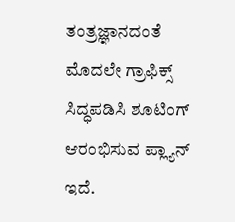ತಂತ್ರಜ್ಞಾನದಂತೆ ಮೊದಲೇ ಗ್ರಾಫಿಕ್ಸ್ ಸಿದ್ಧಪಡಿಸಿ ಶೂಟಿಂಗ್ ಆರಂಭಿಸುವ ಪ್ಲ್ಯಾನ್ ಇದೆ.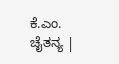ಕೆ.ಎಂ. ಚೈತನ್ಯ |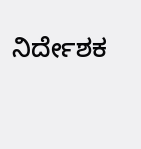ನಿರ್ದೇಶಕ